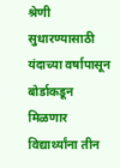श्रेणी सुधारण्यासाठी यंदाच्या वर्षापासून बोर्डाकडून मिळणार विद्यार्थ्यांना तीन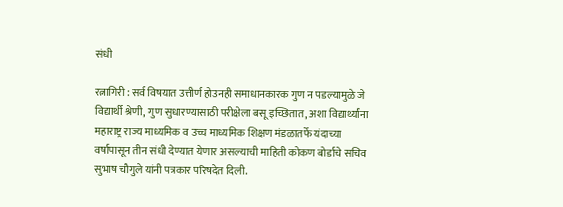संधी

रत्नागिरी : सर्व विषयात उत्तीर्ण होउनही समाधानकारक गुण न पडल्यामुळे जे विद्यार्थी श्रेणी, गुण सुधारण्यासाठी परीक्षेला बसू इच्छितात, अशा विद्यार्थ्यांना महाराष्ट्र राज्य माध्यमिक व उच्च माध्यमिक शिक्षण मंडळातर्फे यंदाच्या वर्षापासून तीन संधी देण्यात येणार असल्याची माहिती कोकण बोर्डाचे सचिव सुभाष चौगुले यांनी पत्रकार परिषदेत दिली.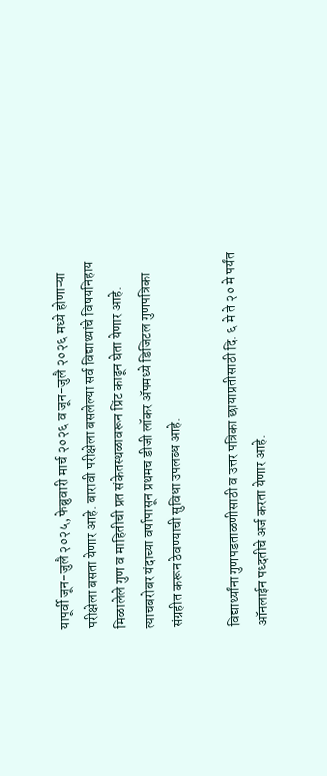यापूर्वी जून-जुलै २०२५, फेब्रुवारी मार्च २०२६ व जून-जुलै २०२६ मध्ये होणाऱ्या परीक्षेला बसता येणार आहे. बारावी परीक्षेला बसलेल्या सर्व विद्याथ्यांचे विषयनिहाय मिळालेले गुण व माहितीची प्रत संकेतस्थळावरून प्रिंट काढून घेता येणार आहे. त्याचबरोबर यंदाच्या वर्षापासून प्रथमच डीजी लॉकर ॲपमध्ये डिजिटल गुणपत्रिका संग्रहीत करून ठेवण्याची सुविधा उपलब्ध आहे.

विद्यार्थ्यांना गुणपडताळणीसाठी व उत्तर पत्रिका छायाप्रतीसाठी दि. ६ मे ते २० मे पर्यंत ऑनलाईन पध्दतीचे अर्ज करता येणार आहे.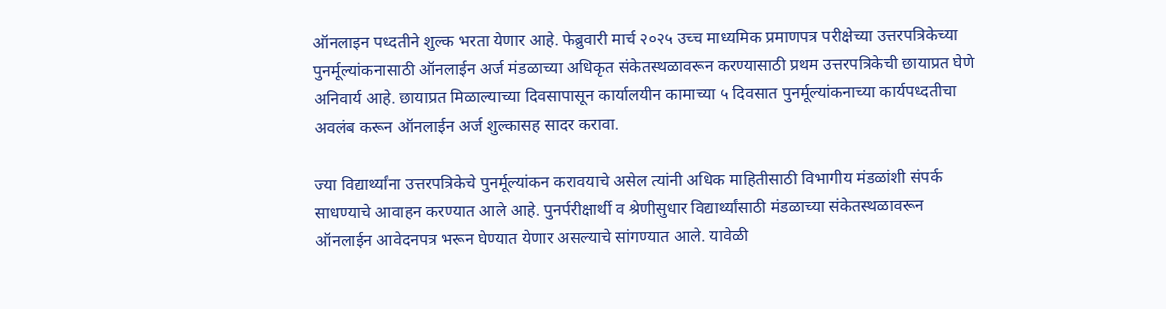ऑनलाइन पध्दतीने शुल्क भरता येणार आहे. फेब्रुवारी मार्च २०२५ उच्च माध्यमिक प्रमाणपत्र परीक्षेच्या उत्तरपत्रिकेच्या पुनर्मूल्यांकनासाठी ऑनलाईन अर्ज मंडळाच्या अधिकृत संकेतस्थळावरून करण्यासाठी प्रथम उत्तरपत्रिकेची छायाप्रत घेणे अनिवार्य आहे. छायाप्रत मिळाल्याच्या दिवसापासून कार्यालयीन कामाच्या ५ दिवसात पुनर्मूल्यांकनाच्या कार्यपध्दतीचा अवलंब करून ऑनलाईन अर्ज शुल्कासह सादर करावा.

ज्या विद्यार्थ्यांना उत्तरपत्रिकेचे पुनर्मूल्यांकन करावयाचे असेल त्यांनी अधिक माहितीसाठी विभागीय मंडळांशी संपर्क साधण्याचे आवाहन करण्यात आले आहे. पुनर्परीक्षार्थी व श्रेणीसुधार विद्यार्थ्यांसाठी मंडळाच्या संकेतस्थळावरून ऑनलाईन आवेदनपत्र भरून घेण्यात येणार असल्याचे सांगण्यात आले. यावेळी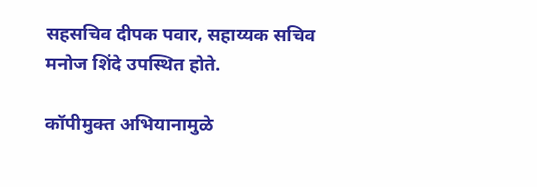सहसचिव दीपक पवार, सहाय्यक सचिव मनोज शिंदे उपस्थित होते.

कॉपीमुक्त अभियानामुळे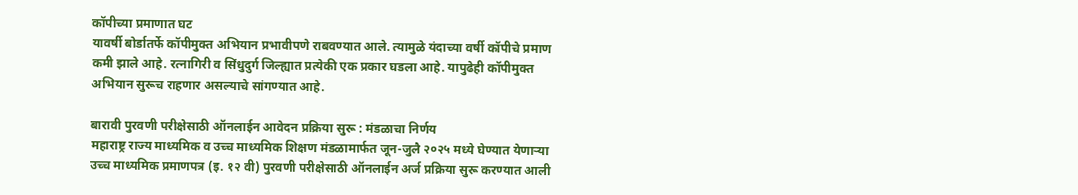कॉपीच्या प्रमाणात घट
यावर्षी बोर्डातर्फे कॉपीमुक्त अभियान प्रभावीपणे राबवण्यात आले. त्यामुळे यंदाच्या वर्षी कॉपीचे प्रमाण कमी झाले आहे. रत्नागिरी व सिंधुदुर्ग जिल्ह्यात प्रत्येकी एक प्रकार घडला आहे. यापुढेही कॉपीमुक्त अभियान सुरूच राहणार असल्याचे सांगण्यात आहे.

बारावी पुरवणी परीक्षेसाठी ऑनलाईन आवेदन प्रक्रिया सुरू : मंडळाचा निर्णय
महाराष्ट्र राज्य माध्यमिक व उच्च माध्यमिक शिक्षण मंडळामार्फत जून-जुलै २०२५ मध्ये घेण्यात येणाऱ्या उच्च माध्यमिक प्रमाणपत्र (इ. १२ वी) पुरवणी परीक्षेसाठी ऑनलाईन अर्ज प्रक्रिया सुरू करण्यात आली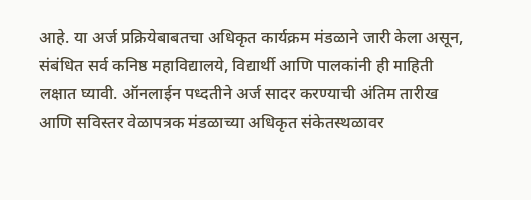आहे. या अर्ज प्रक्रियेबाबतचा अधिकृत कार्यक्रम मंडळाने जारी केला असून, संबंधित सर्व कनिष्ठ महाविद्यालये, विद्यार्थी आणि पालकांनी ही माहिती लक्षात घ्यावी. ऑनलाईन पध्दतीने अर्ज सादर करण्याची अंतिम तारीख आणि सविस्तर वेळापत्रक मंडळाच्या अधिकृत संकेतस्थळावर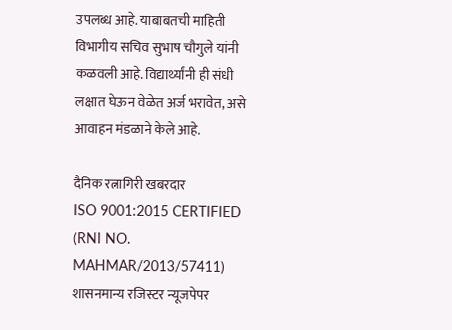उपलब्ध आहे. याबाबतची माहिती विभागीय सचिव सुभाष चौगुले यांनी कळवली आहे. विद्यार्थ्यांनी ही संधी लक्षात घेऊन वेळेत अर्ज भरावेत, असे आवाहन मंडळाने केले आहे.

दैनिक रत्नागिरी खबरदार
ISO 9001:2015 CERTIFIED
(RNI NO. MAHMAR/2013/57411)
शासनमान्य रजिस्टर न्यूजपेपर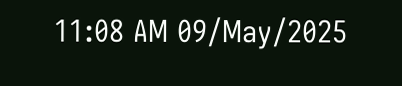11:08 AM 09/May/2025